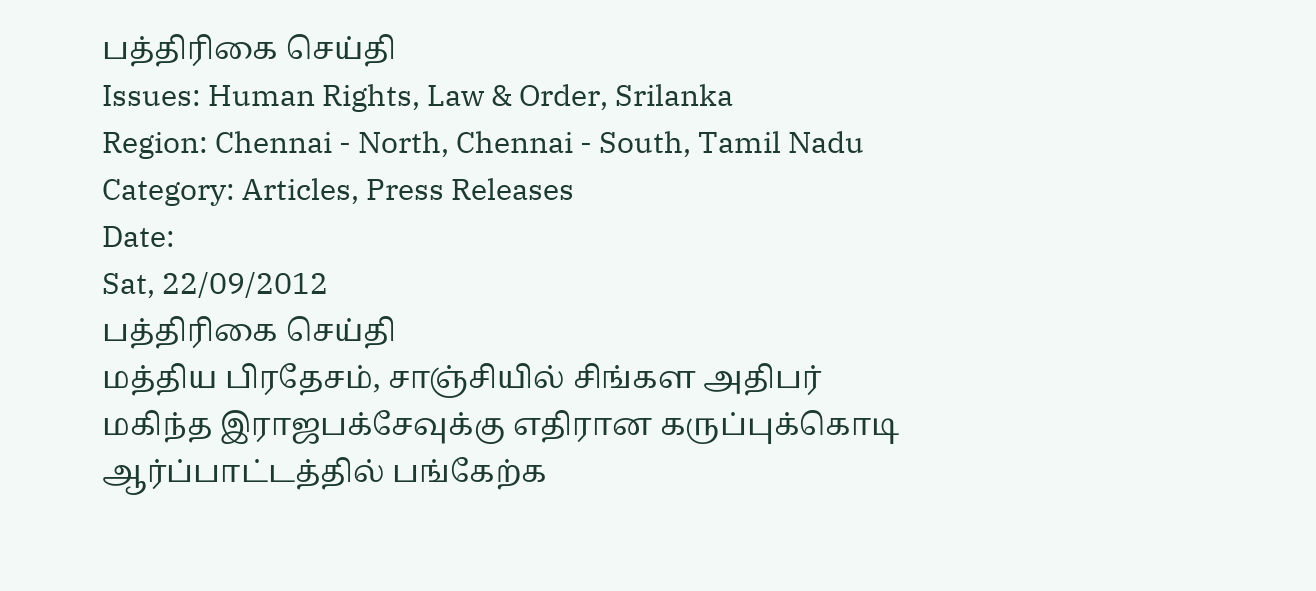பத்திரிகை செய்தி
Issues: Human Rights, Law & Order, Srilanka
Region: Chennai - North, Chennai - South, Tamil Nadu
Category: Articles, Press Releases
Date:
Sat, 22/09/2012
பத்திரிகை செய்தி
மத்திய பிரதேசம், சாஞ்சியில் சிங்கள அதிபர் மகிந்த இராஜபக்சேவுக்கு எதிரான கருப்புக்கொடி ஆர்ப்பாட்டத்தில் பங்கேற்க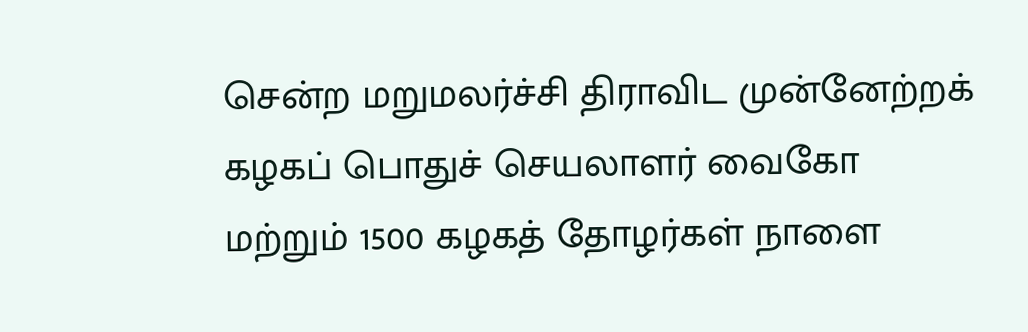சென்ற மறுமலர்ச்சி திராவிட முன்னேற்றக் கழகப் பொதுச் செயலாளர் வைகோ மற்றும் 1500 கழகத் தோழர்கள் நாளை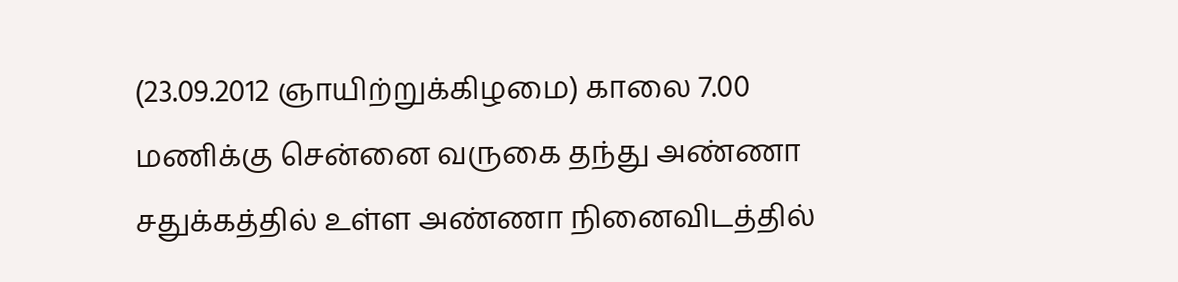(23.09.2012 ஞாயிற்றுக்கிழமை) காலை 7.00 மணிக்கு சென்னை வருகை தந்து அண்ணா சதுக்கத்தில் உள்ள அண்ணா நினைவிடத்தில்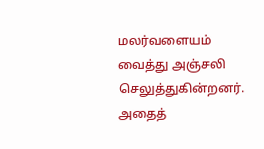மலர்வளையம் வைத்து அஞ்சலி செலுத்துகின்றனர்.
அதைத்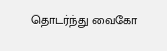தொடர்ந்து வைகோ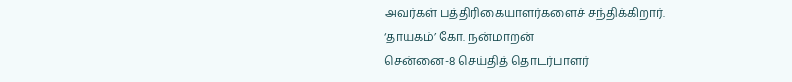அவர்கள் பத்திரிகையாளர்களைச் சந்திக்கிறார்.
‘தாயகம்’ கோ. நன்மாறன்
சென்னை-8 செய்தித் தொடர்பாளர்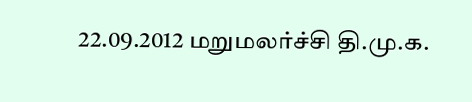22.09.2012 மறுமலர்ச்சி தி.மு.க.